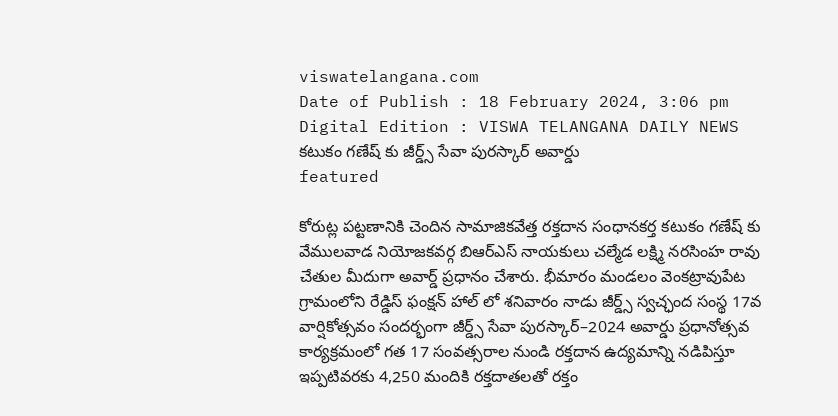viswatelangana.com
Date of Publish : 18 February 2024, 3:06 pm Digital Edition : VISWA TELANGANA DAILY NEWS
కటుకం గణేష్ కు జీర్డ్స్ సేవా పురస్కార్ అవార్డు
featured

కోరుట్ల పట్టణానికి చెందిన సామాజికవేత్త రక్తదాన సంధానకర్త కటుకం గణేష్ కు వేములవాడ నియోజకవర్గ బిఆర్ఎస్ నాయకులు చల్మేడ లక్ష్మి నరసింహ రావు చేతుల మీదుగా అవార్డ్ ప్రధానం చేశారు. భీమారం మండలం వెంకట్రావుపేట గ్రామంలోని రేడ్డిస్ ఫంక్షన్ హాల్ లో శనివారం నాడు జీర్డ్స్ స్వచ్ఛంద సంస్థ 17వ వార్షికోత్సవం సందర్భంగా జీర్డ్స్ సేవా పురస్కార్–2024 అవార్డు ప్రధానోత్సవ కార్యక్రమంలో గత 17 సంవత్సరాల నుండి రక్తదాన ఉద్యమాన్ని నడిపిస్తూ ఇప్పటివరకు 4,250 మందికి రక్తదాతలతో రక్తం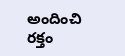అందించి రక్తం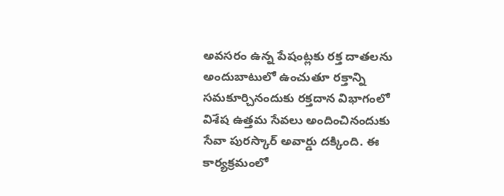అవసరం ఉన్న పేషంట్లకు రక్త దాతలను అందుబాటులో ఉంచుతూ రక్తాన్ని సమకూర్చినందుకు రక్తదాన విభాగంలో విశేష ఉత్తమ సేవలు అందించినందుకు సేవా పురస్కార్ అవార్డు దక్కింది. ఈ కార్యక్రమంలో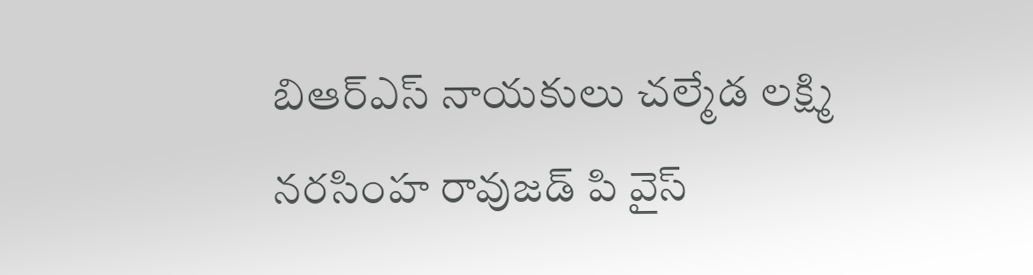బిఆర్ఎస్ నాయకులు చల్మేడ లక్ష్మి నరసింహ రావుజడ్ పి వైస్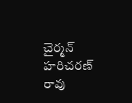చైర్మన్ హరిచరణ్ రావు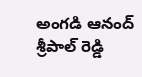అంగడి ఆనంద్ శ్రీపాల్ రెడ్డి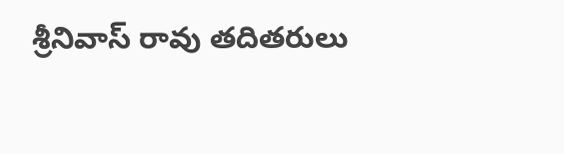శ్రీనివాస్ రావు తదితరులు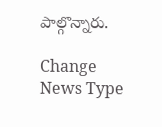పాల్గొన్నారు.

Change News Type